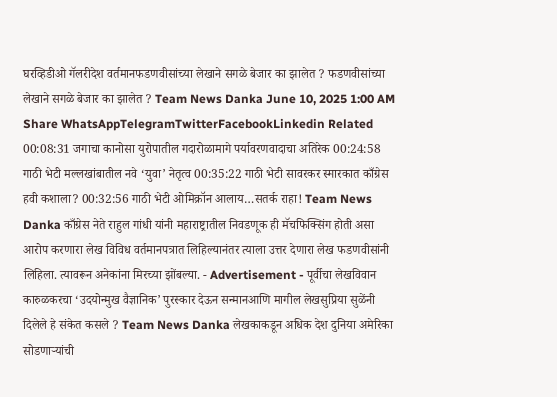घरव्हिडीओ गॅलरीदेश वर्तमानफडणवीसांच्या लेखाने सगळे बेजार का झालेत ? फडणवीसांच्या लेखाने सगळे बेजार का झालेत ? Team News Danka June 10, 2025 1:00 AM Share WhatsAppTelegramTwitterFacebookLinkedin Related 00:08:31 जगाचा कानोसा युरोपातील गदारोळामागे पर्यावरणवादाचा अतिरेक 00:24:58 गाठी भेटी मल्लखांबातील नवे ‘युवा’ नेतृत्व 00:35:22 गाठी भेटी सावरकर स्मारकात काँग्रेस हवी कशाला? 00:32:56 गाठी भेटी ओमिक्रॉन आलाय…सतर्क राहा! Team News Danka काँग्रेस नेते राहुल गांधी यांनी महाराष्ट्रातील निवडणूक ही मॅचफिक्सिंग होती असा आरोप करणारा लेख विविध वर्तमानपत्रात लिहिल्यानंतर त्याला उत्तर देणारा लेख फडणवीसांनी लिहिला. त्यावरून अनेकांना मिरच्या झोंबल्या. - Advertisement - पूर्वीचा लेखविवान कारुळकरचा ‘उदयोन्मुख वैज्ञानिक’ पुरस्कार देऊन सन्मानआणि मागील लेखसुप्रिया सुळेंनी दिलेले हे संकेत कसले ? Team News Danka लेखकाकडून अधिक देश दुनिया अमेरिका सोडणाऱ्यांची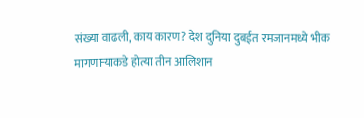संख्या वाढली, काय कारण? देश दुनिया दुबईत रमजानमध्ये भीक मागणाऱ्याकडे होत्या तीन आलिशान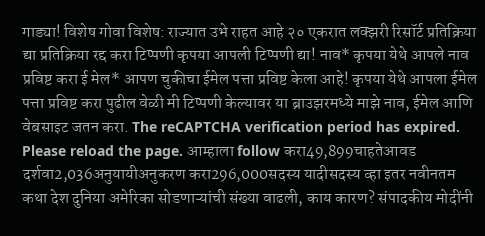गाड्या! विशेष गोवा विशेष: राज्यात उभे राहत आहे २० एकरात लक्झरी रिसॉर्ट प्रतिक्रिया द्या प्रतिक्रिया रद्द करा टिप्पणी कृपया आपली टिप्पणी द्या! नाव* कृपया येथे आपले नाव प्रविष्ट करा ई मेल* आपण चुकीचा ईमेल पत्ता प्रविष्ट केला आहे! कृपया येथे आपला ईमेल पत्ता प्रविष्ट करा पुढील वेळी मी टिप्पणी केल्यावर या ब्राउझरमध्ये माझे नाव, ईमेल आणि वेबसाइट जतन करा. The reCAPTCHA verification period has expired. Please reload the page. आम्हाला follow करा49,899चाहतेआवड दर्शवा2,036अनुयायीअनुकरण करा296,000सदस्य यादीसदस्य व्हा इतर नवीनतम कथा देश दुनिया अमेरिका सोडणाऱ्यांची संख्या वाढली, काय कारण? संपादकीय मोदींनी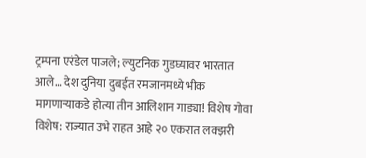ट्रम्पना एरंडेल पाजले; ल्युटनिक गुडघ्यावर भारतात आले… देश दुनिया दुबईत रमजानमध्ये भीक मागणाऱ्याकडे होत्या तीन आलिशान गाड्या! विशेष गोवा विशेष: राज्यात उभे राहत आहे २० एकरात लक्झरी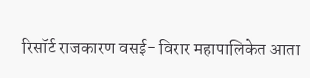रिसॉर्ट राजकारण वसई- विरार महापालिकेत आता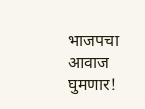भाजपचा आवाज घुमणार!